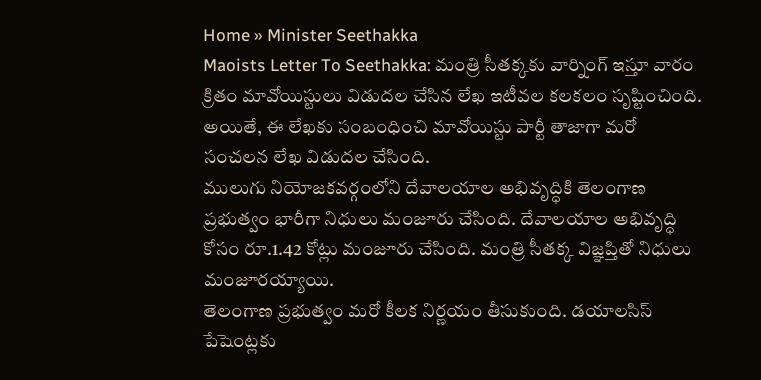Home » Minister Seethakka
Maoists Letter To Seethakka: మంత్రి సీతక్కకు వార్నింగ్ ఇస్తూ వారం క్రితం మావోయిస్టులు విడుదల చేసిన లేఖ ఇటీవల కలకలం సృష్టించింది. అయితే, ఈ లేఖకు సంబంధించి మావోయిస్టు పార్టీ తాజాగా మరో సంచలన లేఖ విడుదల చేసింది.
ములుగు నియోజకవర్గంలోని దేవాలయాల అభివృద్ధికి తెలంగాణ ప్రభుత్వం భారీగా నిధులు మంజూరు చేసింది. దేవాలయాల అభివృద్ధి కోసం రూ.1.42 కోట్లు మంజూరు చేసింది. మంత్రి సీతక్క విజ్ఞప్తితో నిధులు మంజూరయ్యాయి.
తెలంగాణ ప్రభుత్వం మరో కీలక నిర్ణయం తీసుకుంది. డయాలసిస్ పేషెంట్లకు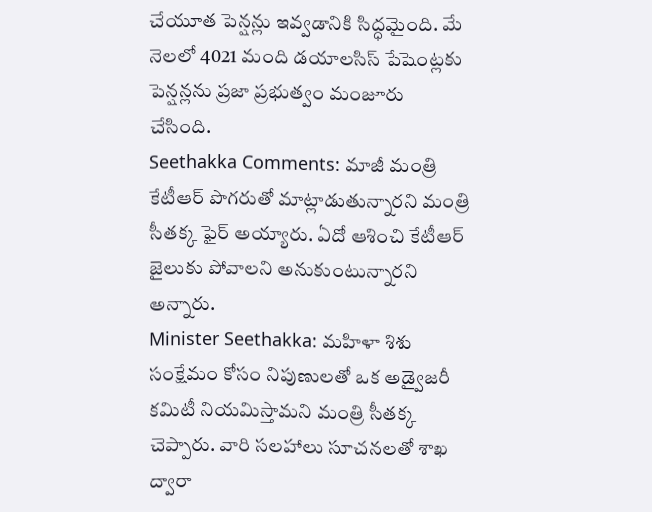చేయూత పెన్షన్లు ఇవ్వడానికి సిద్ధమైంది. మే నెలలో 4021 మంది డయాలసిస్ పేషెంట్లకు పెన్షన్లను ప్రజా ప్రభుత్వం మంజూరు చేసింది.
Seethakka Comments: మాజీ మంత్రి కేటీఆర్ పొగరుతో మాట్లాడుతున్నారని మంత్రి సీతక్క ఫైర్ అయ్యారు. ఏదో ఆశించి కేటీఆర్ జైలుకు పోవాలని అనుకుంటున్నారని అన్నారు.
Minister Seethakka: మహిళా శిశు సంక్షేమం కోసం నిపుణులతో ఒక అడ్వైజరీ కమిటీ నియమిస్తామని మంత్రి సీతక్క చెప్పారు. వారి సలహాలు సూచనలతో శాఖ ద్వారా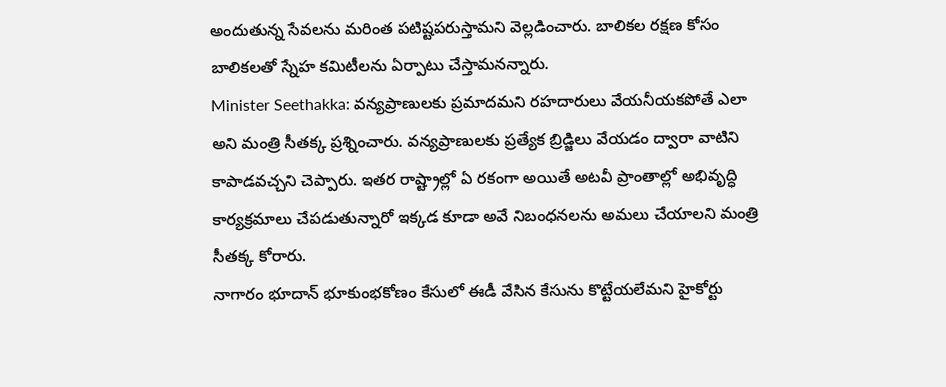అందుతున్న సేవలను మరింత పటిష్టపరుస్తామని వెల్లడించారు. బాలికల రక్షణ కోసం బాలికలతో స్నేహ కమిటీలను ఏర్పాటు చేస్తామనన్నారు.
Minister Seethakka: వన్యప్రాణులకు ప్రమాదమని రహదారులు వేయనీయకపోతే ఎలా అని మంత్రి సీతక్క ప్రశ్నించారు. వన్యప్రాణులకు ప్రత్యేక బ్రిడ్జిలు వేయడం ద్వారా వాటిని కాపాడవచ్చని చెప్పారు. ఇతర రాష్ట్రాల్లో ఏ రకంగా అయితే అటవీ ప్రాంతాల్లో అభివృద్ధి కార్యక్రమాలు చేపడుతున్నారో ఇక్కడ కూడా అవే నిబంధనలను అమలు చేయాలని మంత్రి సీతక్క కోరారు.
నాగారం భూదాన్ భూకుంభకోణం కేసులో ఈడీ వేసిన కేసును కొట్టేయలేమని హైకోర్టు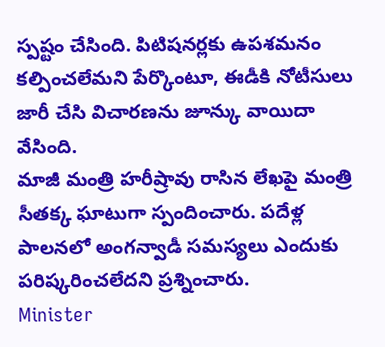స్పష్టం చేసింది. పిటిషనర్లకు ఉపశమనం కల్పించలేమని పేర్కొంటూ, ఈడీకి నోటీసులు జారీ చేసి విచారణను జూన్కు వాయిదా వేసింది.
మాజీ మంత్రి హరీష్రావు రాసిన లేఖపై మంత్రి సీతక్క ఘాటుగా స్పందించారు. పదేళ్ల పాలనలో అంగన్వాడీ సమస్యలు ఎందుకు పరిష్కరించలేదని ప్రశ్నించారు.
Minister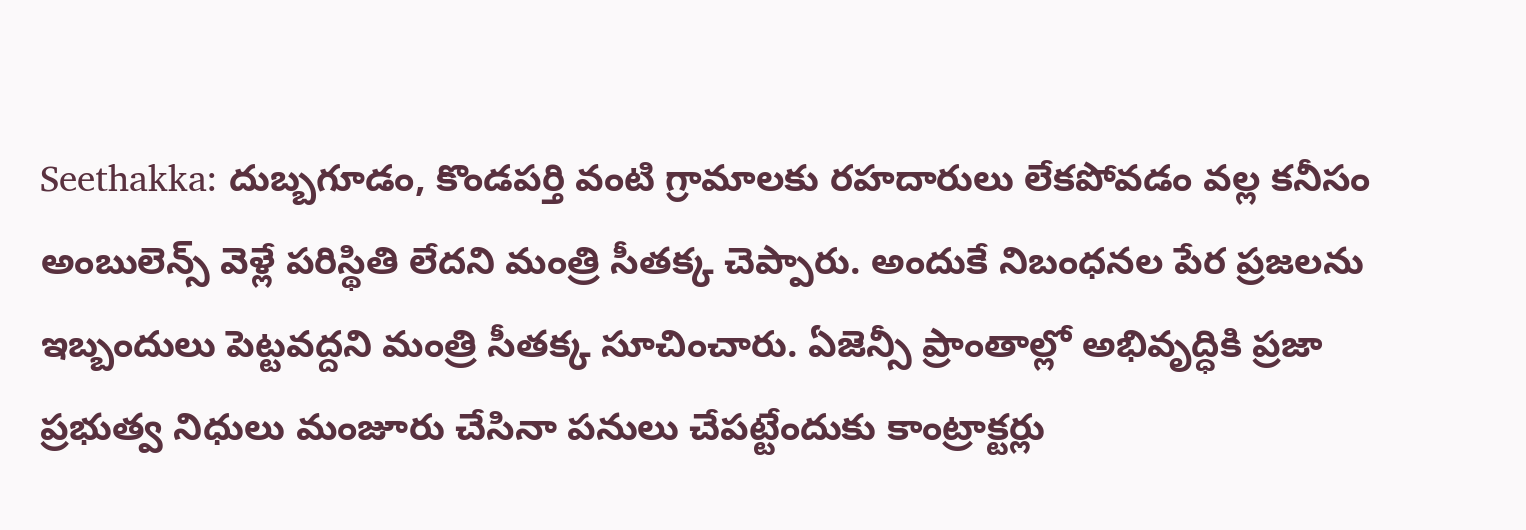Seethakka: దుబ్బగూడం, కొండపర్తి వంటి గ్రామాలకు రహదారులు లేకపోవడం వల్ల కనీసం అంబులెన్స్ వెళ్లే పరిస్థితి లేదని మంత్రి సీతక్క చెప్పారు. అందుకే నిబంధనల పేర ప్రజలను ఇబ్బందులు పెట్టవద్దని మంత్రి సీతక్క సూచించారు. ఏజెన్సీ ప్రాంతాల్లో అభివృద్ధికి ప్రజా ప్రభుత్వ నిధులు మంజూరు చేసినా పనులు చేపట్టేందుకు కాంట్రాక్టర్లు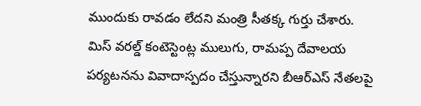ముందుకు రావడం లేదని మంత్రి సీతక్క గుర్తు చేశారు.
మిస్ వరల్డ్ కంటెస్టెంట్ల ములుగు, రామప్ప దేవాలయ పర్యటనను వివాదాస్పదం చేస్తున్నారని బీఆర్ఎస్ నేతలపై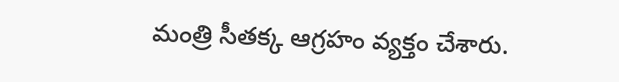మంత్రి సీతక్క ఆగ్రహం వ్యక్తం చేశారు.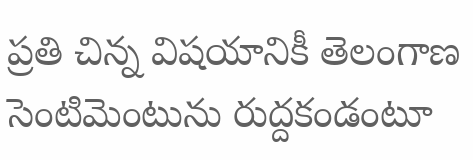ప్రతి చిన్న విషయానికీ తెలంగాణ సెంటిమెంటును రుద్దకండంటూ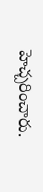హెచ్చరించారు.